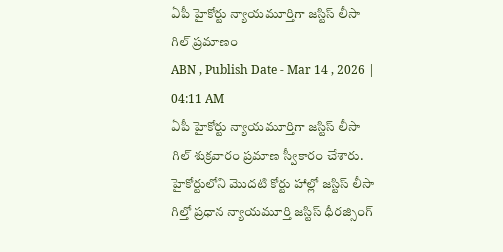ఏపీ హైకోర్టు న్యాయమూర్తిగా జస్టిస్ లీసా గిల్ ప్రమాణం
ABN , Publish Date - Mar 14 , 2026 | 04:11 AM
ఏపీ హైకోర్టు న్యాయమూర్తిగా జస్టిస్ లీసా గిల్ శుక్రవారం ప్రమాణ స్వీకారం చేశారు. హైకోర్టులోని మొదటి కోర్టు హాల్లో జస్టిస్ లీసా గిల్తో ప్రధాన న్యాయమూర్తి జస్టిస్ ధీరజ్సింగ్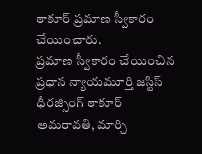ఠాకూర్ ప్రమాణ స్వీకారం చేయించారు.
ప్రమాణ స్వీకారం చేయించిన ప్రధాన న్యాయమూర్తి జస్టిస్ ధీరజ్సింగ్ ఠాకూర్
అమరావతి, మార్చి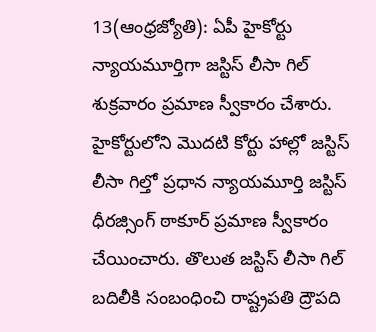13(ఆంధ్రజ్యోతి): ఏపీ హైకోర్టు న్యాయమూర్తిగా జస్టిస్ లీసా గిల్ శుక్రవారం ప్రమాణ స్వీకారం చేశారు. హైకోర్టులోని మొదటి కోర్టు హాల్లో జస్టిస్ లీసా గిల్తో ప్రధాన న్యాయమూర్తి జస్టిస్ ధీరజ్సింగ్ ఠాకూర్ ప్రమాణ స్వీకారం చేయించారు. తొలుత జస్టిస్ లీసా గిల్ బదిలీకి సంబంధించి రాష్ట్రపతి ద్రౌపది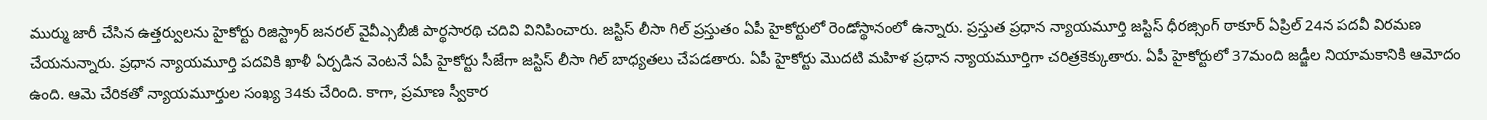ముర్ము జారీ చేసిన ఉత్తర్వులను హైకోర్టు రిజిస్ట్రార్ జనరల్ వైవీఎ్సబీజీ పార్థసారథి చదివి వినిపించారు. జస్టిస్ లీసా గిల్ ప్రస్తుతం ఏపీ హైకోర్టులో రెండోస్థానంలో ఉన్నారు. ప్రస్తుత ప్రధాన న్యాయమూర్తి జస్టిస్ ధీరజ్సింగ్ ఠాకూర్ ఏప్రిల్ 24న పదవీ విరమణ చేయనున్నారు. ప్రధాన న్యాయమూర్తి పదవికి ఖాళీ ఏర్పడిన వెంటనే ఏపీ హైకోర్టు సీజేగా జస్టిస్ లీసా గిల్ బాధ్యతలు చేపడతారు. ఏపీ హైకోర్టు మొదటి మహిళ ప్రధాన న్యాయమూర్తిగా చరిత్రకెక్కుతారు. ఏపీ హైకోర్టులో 37మంది జడ్జీల నియామకానికి ఆమోదం ఉంది. ఆమె చేరికతో న్యాయమూర్తుల సంఖ్య 34కు చేరింది. కాగా, ప్రమాణ స్వీకార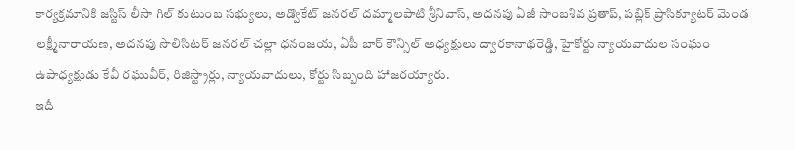కార్యక్రమానికి జస్టిస్ లీసా గిల్ కుటుంబ సభ్యులు, అడ్వొకేట్ జనరల్ దమ్మాలపాటి శ్రీనివాస్, అదనపు ఏజీ సాంబశివ ప్రతాప్, పబ్లిక్ ప్రాసిక్యూటర్ మెండ లక్ష్మీనారాయణ, అదనపు సొలిసిటర్ జనరల్ చల్లా ధనంజయ, ఏపీ బార్ కౌన్సిల్ అధ్యక్షులు ద్వారకానాథరెడ్డి, హైకోర్టు న్యాయవాదుల సంఘం ఉపాధ్యక్షుడు కేవీ రఘువీర్, రిజిస్ట్రార్లు, న్యాయవాదులు, కోర్టు సిబ్బంది హాజరయ్యారు.
ఇదీ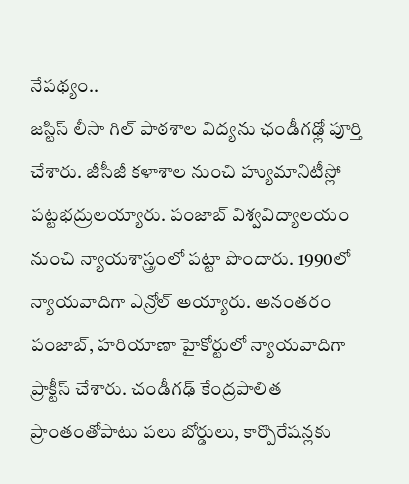నేపథ్యం..
జస్టిస్ లీసా గిల్ పాఠశాల విద్యను ఛండీగఢ్లో పూర్తి చేశారు. జీసీజీ కళాశాల నుంచి హ్యుమానిటీస్లో పట్టభద్రులయ్యారు. పంజాబ్ విశ్వవిద్యాలయం నుంచి న్యాయశాస్త్రంలో పట్టా పొందారు. 1990లో న్యాయవాదిగా ఎన్రోల్ అయ్యారు. అనంతరం పంజాబ్, హరియాణా హైకోర్టులో న్యాయవాదిగా ప్రాక్టీస్ చేశారు. చండీగఢ్ కేంద్రపాలిత ప్రాంతంతోపాటు పలు బోర్డులు, కార్పొరేషన్లకు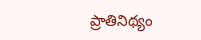ప్రాతినిథ్యం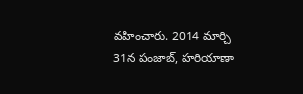వహించారు. 2014 మార్చి 31న పంజాబ్, హరియాణా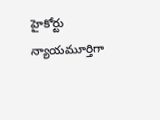హైకోర్టు న్యాయమూర్తిగా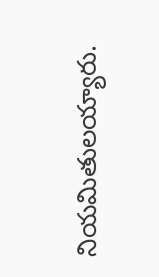నియమితులయ్యారు.